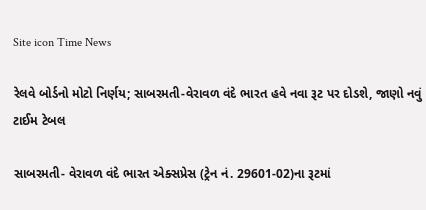Site icon Time News

રેલવે બોર્ડનો મોટો નિર્ણય; સાબરમતી-વેરાવળ વંદે ભારત હવે નવા રૂટ પર દોડશે, જાણો નવું ટાઈમ ટેબલ

સાબરમતી- વેરાવળ વંદે ભારત એક્સપ્રેસ (ટ્રેન નં. 29601-02)ના રૂટમાં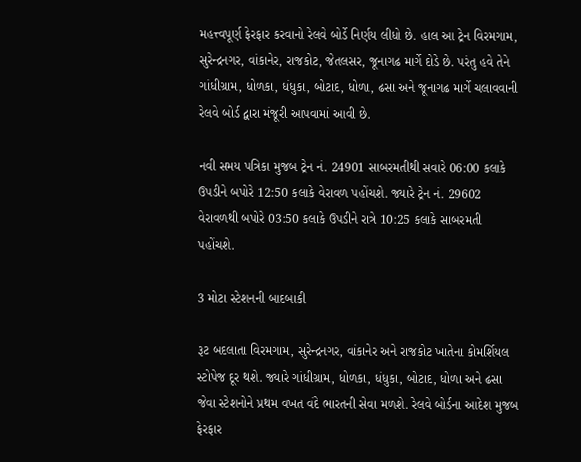મહત્ત્વપૂર્ણ ફેરફાર કરવાનો રેલવે બોર્ડે નિર્ણય લીધો છે. હાલ આ ટ્રેન વિરમગામ, સુરેન્દ્રનગર, વાંકાનેર, રાજકોટ, જેતલસર, જૂનાગઢ માર્ગે દોડે છે. પરંતુ હવે તેને ગાંધીગ્રામ, ધોળકા, ધંધુકા, બોટાદ, ધોળા, ઢસા અને જૂનાગઢ માર્ગે ચલાવવાની રેલવે બોર્ડ દ્વારા મંજૂરી આપવામાં આવી છે.

નવી સમય પત્રિકા મુજબ ટ્રેન નં. 24901 સાબરમતીથી સવારે 06:00 કલાકે ઉપડીને બપોરે 12:50 કલાકે વેરાવળ પહોંચશે. જ્યારે ટ્રેન નં. 29602 વેરાવળથી બપોરે 03:50 કલાકે ઉપડીને રાત્રે 10:25 કલાકે સાબરમતી પહોંચશે.

3 મોટા સ્ટેશનની બાદબાકી

રૂટ બદલાતા વિરમગામ, સુરેન્દ્રનગર, વાંકાનેર અને રાજકોટ ખાતેના કોમર્શિયલ સ્ટોપેજ દૂર થશે. જ્યારે ગાંધીગ્રામ, ધોળકા, ધંધુકા, બોટાદ, ધોળા અને ઢસા જેવા સ્ટેશનોને પ્રથમ વખત વંદે ભારતની સેવા મળશે. રેલવે બોર્ડના આદેશ મુજબ ફેરફાર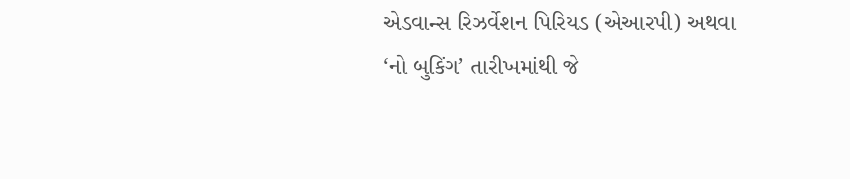એડવાન્સ રિઝર્વેશન પિરિયડ (એઆરપી) અથવા ‘નો બુકિંગ’ તારીખમાંથી જે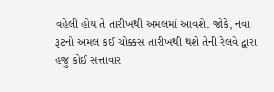વહેલી હોય તે તારીખથી અમલમાં આવશે. જોકે, નવા રૂટનો અમલ કઈ ચોક્કસ તારીખથી થશે તેની રેલવે દ્વારા હજુ કોઈ સત્તાવાર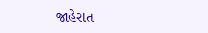જાહેરાત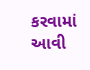કરવામાં આવી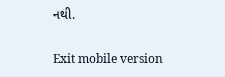નથી.

Exit mobile version